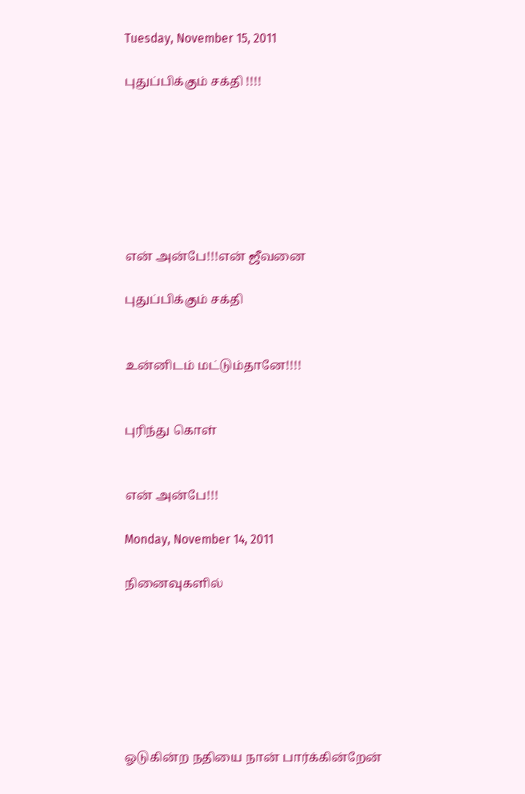Tuesday, November 15, 2011

புதுப்பிக்கும் சக்தி !!!!







என் அன்பே!!!என் ஜீவனை

புதுப்பிக்கும் சக்தி


உன்னிடம் மட்டும்தானே!!!!


புரிந்து கொள்


என் அன்பே!!!

Monday, November 14, 2011

நினைவுகளில்







ஓடுகின்ற நதியை நான் பார்க்கின்றேன்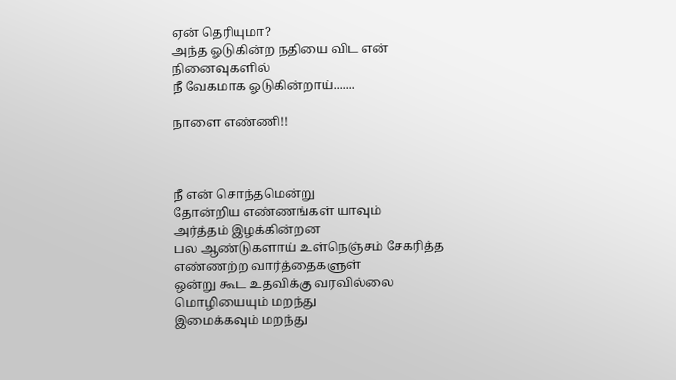ஏன் தெரியுமா?
அந்த ஓடுகின்ற நதியை விட என் நினைவுகளில்
நீ வேகமாக ஓடுகின்றாய்.......

நாளை எண்ணி!!



நீ என் சொந்தமென்று
தோன்றிய எண்ணங்கள் யாவும்
அர்த்தம் இழக்கின்றன
பல ஆண்டுகளாய் உள்நெஞ்சம் சேகரித்த
எண்ணற்ற வார்த்தைகளுள்
ஒன்று கூட உதவிக்கு வரவில்லை
மொழியையும் மறந்து
இமைக்கவும் மறந்து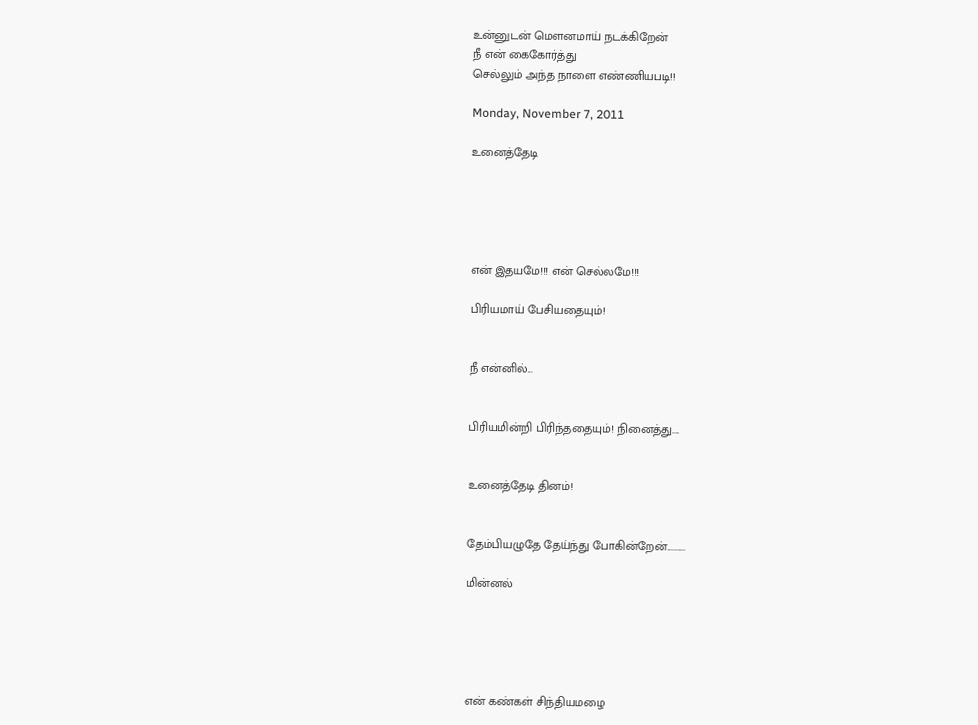உன்னுடன் மௌனமாய் நடக்கிறேன்
நீ என் கைகோர்த்து
செல்லும் அந்த நாளை எண்ணியபடி!!

Monday, November 7, 2011

உனைத்தேடி





என் இதயமே!!! என் செல்லமே!!!

பிரியமாய் பேசியதையும்!


நீ என்னில்...


பிரியமின்றி பிரிந்ததையும்! நினைத்து....


உனைத்தேடி தினம்!


தேம்பியழுதே தேய்ந்து போகின்றேன்..........

மின்னல்





என் கண்கள் சிந்தியமழை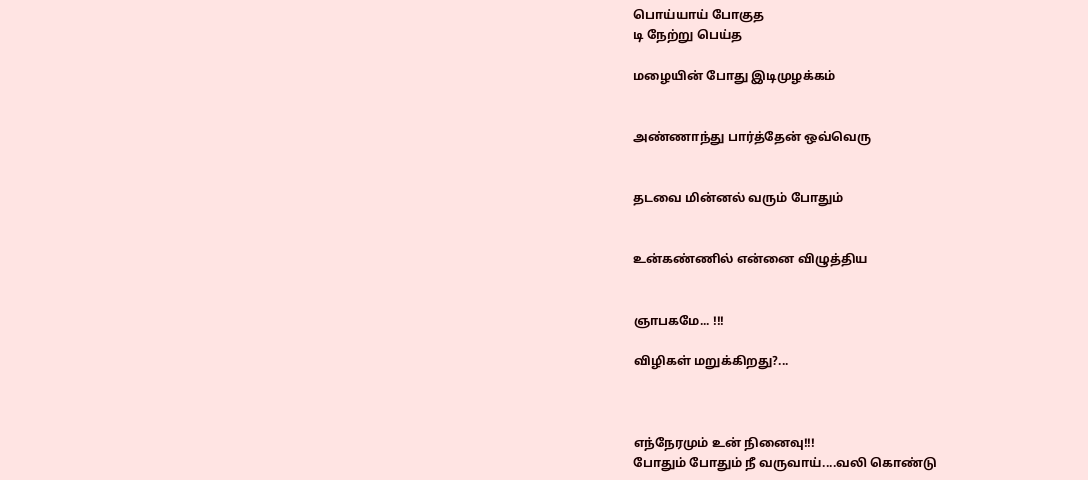பொய்யாய் போகுத
டி நேற்று பெய்த

மழையின் போது இடிமுழக்கம்


அண்ணாந்து பார்த்தேன் ஒவ்வெரு


தடவை மின்னல் வரும் போதும்


உன்கண்ணில் என்னை விழுத்திய


ஞாபகமே... !!!

விழிகள் மறுக்கிறது?...



எந்நேரமும் உன் நினைவு!!!
போதும் போதும் நீ வருவாய்....வலி கொண்டு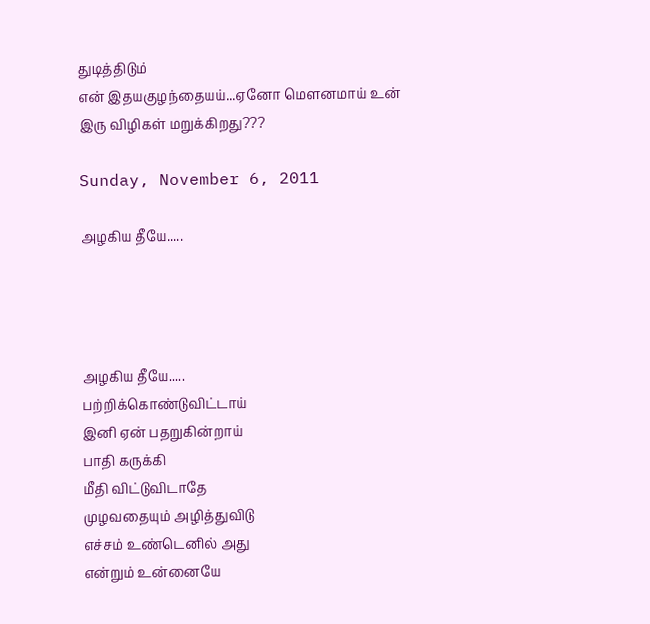துடித்திடும்
என் இதயகுழந்தையய்...ஏனோ மெளனமாய் உன்
இரு விழிகள் மறுக்கிறது???

Sunday, November 6, 2011

அழகிய தீயே.....




அழகிய தீயே.....
பற்றிக்கொண்டுவிட்டாய்
இனி ஏன் பதறுகின்றாய்
பாதி கருக்கி
மீதி விட்டுவிடாதே
முழவதையும் அழித்துவிடு
எச்சம் உண்டெனில் அது
என்றும் உன்னையே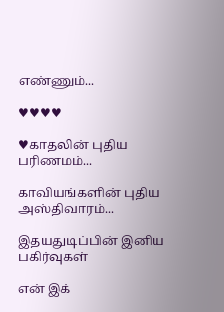எண்ணும்...

♥♥♥♥

♥காதலின் புதிய பரிணமம்...

காவியங்களின் புதிய அஸ்திவாரம்...

இதயதுடிப்பின் இனிய பகிர்வுகள்

என் இக்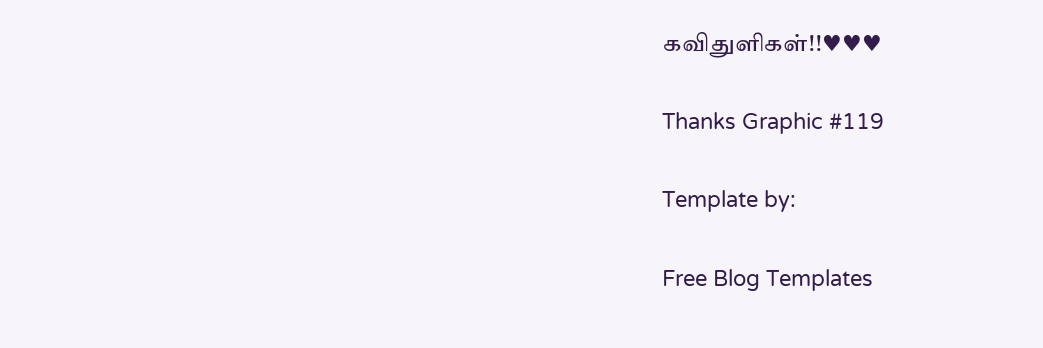கவிதுளிகள்!!♥♥♥

Thanks Graphic #119

Template by:

Free Blog Templates